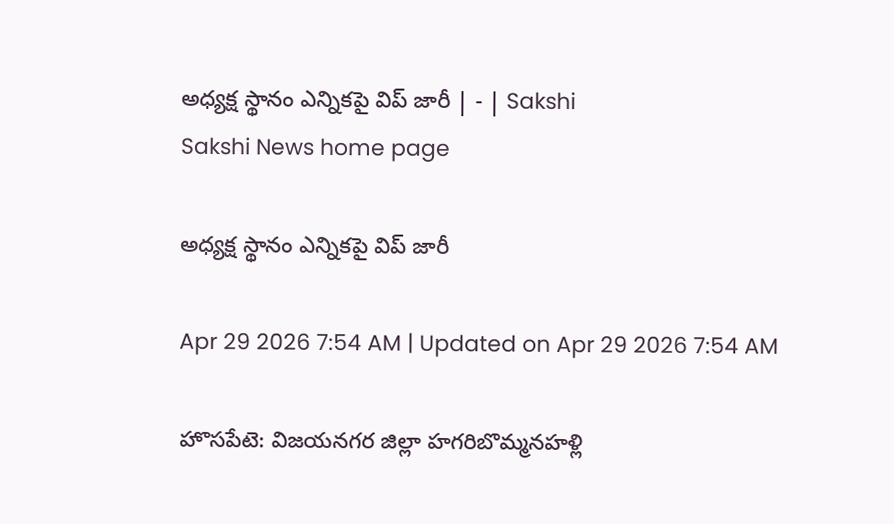అధ్యక్ష స్థానం ఎన్నికపై విప్‌ జారీ | - | Sakshi
Sakshi News home page

అధ్యక్ష స్థానం ఎన్నికపై విప్‌ జారీ

Apr 29 2026 7:54 AM | Updated on Apr 29 2026 7:54 AM

హొసపేటె: విజయనగర జిల్లా హగరిబొమ్మనహళ్లి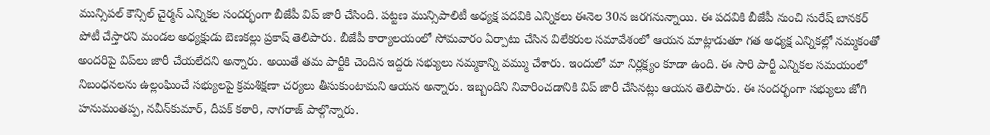మున్సిపల్‌ కౌన్సిల్‌ చైర్మన్‌ ఎన్నికల సందర్భంగా బీజేపీ విప్‌ జారీ చేసింది. పట్టణ మున్సిపాలిటీ అధ్యక్ష పదవికి ఎన్నికలు ఈనెల 30న జరగనున్నాయి. ఈ పదవికి బీజేపీ నుంచి సురేష్‌ బానకర్‌ పోటీ చేస్తారని మండల అధ్యక్షుడు బెణకల్లు ప్రకాష్‌ తెలిపారు. బీజేపీ కార్యాలయంలో సోమవారం ఏర్పాటు చేసిన విలేకరుల సమావేశంలో ఆయన మాట్లాడుతూ గత అధ్యక్ష ఎన్నికల్లో నమ్మకంతో అందరిపై విప్‌లు జారీ చేయలేదని అన్నారు. అయితే తమ పార్టీకి చెందిన ఇద్దరు సభ్యులు నమ్మకాన్ని వమ్ము చేశారు. ఇందులో మా నిర్లక్ష్యం కూడా ఉంది. ఈ సారి పార్టీ ఎన్నికల సమయంలో నిబంధనలను ఉల్లంఘించే సభ్యులపై క్రమశిక్షణా చర్యలు తీసుకుంటామని ఆయన అన్నారు. ఇబ్బందిని నివారించడానికి విప్‌ జారీ చేసినట్లు ఆయన తెలిపారు. ఈ సందర్భంగా సభ్యులు జోగి హనుమంతప్ప, నవీన్‌కుమార్‌, దీపక్‌ కఠారి, నాగరాజ్‌ పాల్గొన్నారు.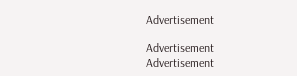Advertisement

Advertisement
Advertisement